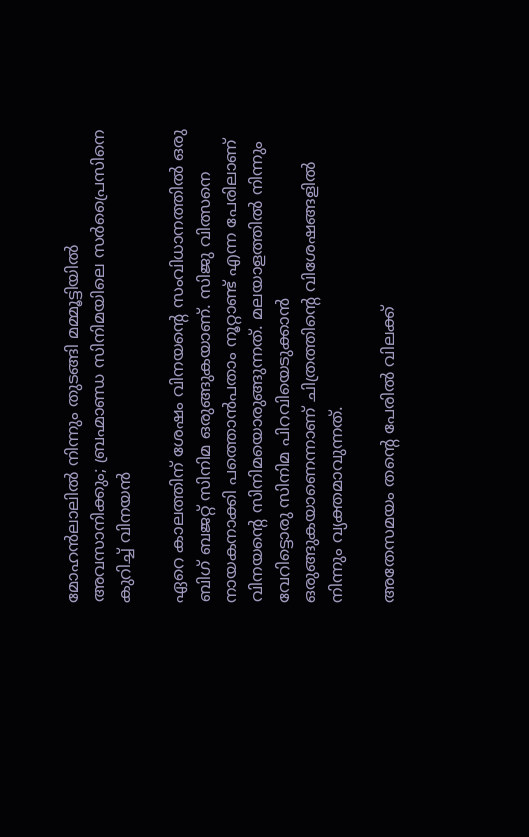മോഹന്‍ലാലില്‍ നിന്നും തുടങ്ങി മമ്മൂട്ടിയില്‍ അവസാനിക്കും; ബ്രഹ്മാണ്ഡ സിനിമയിലെ സര്‍പ്രൈസിനെ കുറിച്ച് വിനയന്‍

ഏറെ കാലത്തിന് ശേഷം വിനയന്റെ സംവിധാനത്തില്‍ ഒരു ബിഗ് ബജറ്റ് സിനിമ ഒരുങ്ങുകയാണ്. സിജു വിത്സനെ നായകനാക്കി പത്തൊന്‍പതാം നൂറ്റാണ്ട് എന്ന പേരിലാണ് വിനയന്റെ സിനിമയൊരുങ്ങുന്നത്. മലയാളത്തില്‍ നിന്നും വേറിട്ടൊരു സിനിമ പിറവിയെടുക്കാന്‍ ഒരുങ്ങുകയാണെന്നാണ് ചിത്രത്തിന്റെ വിശേഷങ്ങളില്‍ നിന്നും വ്യക്തമാവുന്നത്.

അതേസമയം തന്റെ പേരില്‍ വിലക്ക്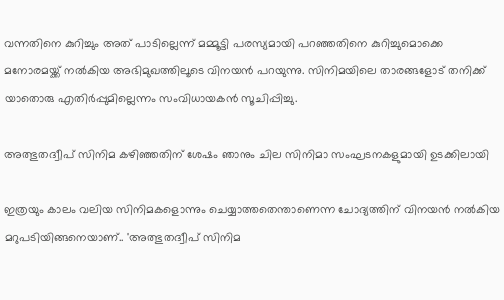വന്നതിനെ കുറിച്ചും അത് പാടില്ലെന്ന് മമ്മൂട്ടി പരസ്യമായി പറഞ്ഞതിനെ കുറിച്ചുമൊക്കെ മനോരമയ്ക്ക് നല്‍കിയ അഭിമുഖത്തിലൂടെ വിനയന്‍ പറയുന്നു. സിനിമയിലെ താരങ്ങളോട് തനിക്ക് യാതൊരു എതിര്‍പ്പുമില്ലെന്നം സംവിധായകന്‍ സൂചിപ്പിച്ചു.

അത്ഭുതദ്വീപ് സിനിമ കഴിഞ്ഞതിന് ശേഷം ഞാനും ചില സിനിമാ സംഘടനകളുമായി ഉടക്കിലായി

ഇത്രയും കാലം വലിയ സിനിമകളൊന്നും ചെയ്യാത്തതെന്താണെന്ന ചോദ്യത്തിന് വിനയന്‍ നല്‍കിയ മറുപടിയിങ്ങനെയാണ്.. 'അത്ഭുതദ്വീപ് സിനിമ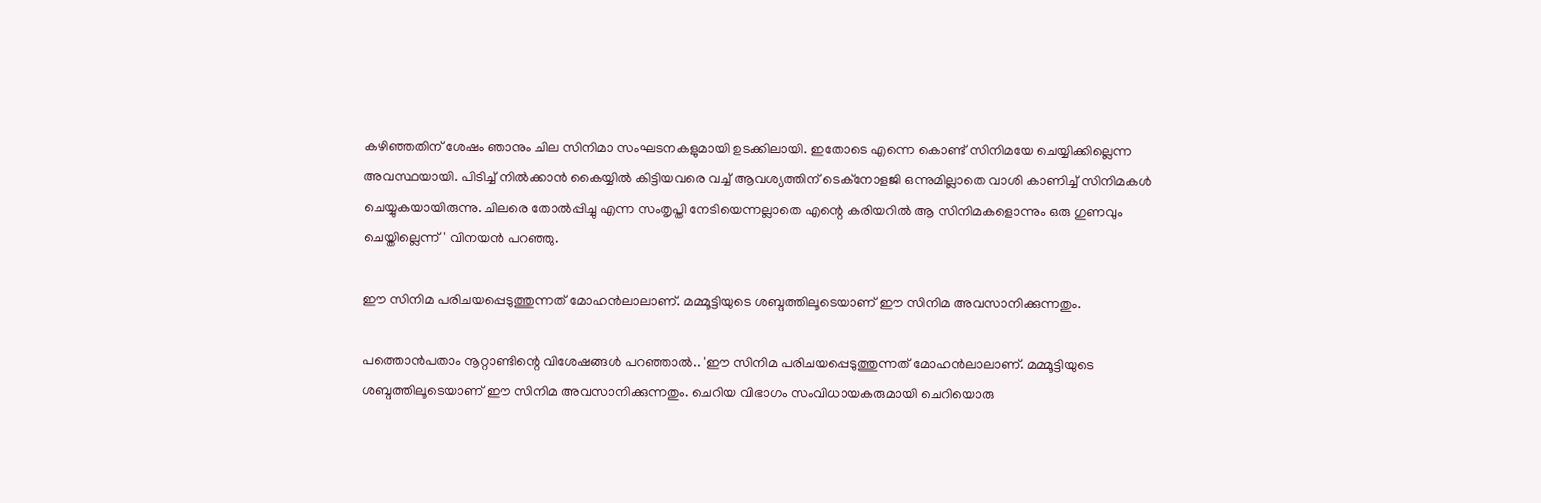കഴിഞ്ഞതിന് ശേഷം ഞാനും ചില സിനിമാ സംഘടനകളുമായി ഉടക്കിലായി. ഇതോടെ എന്നെ കൊണ്ട് സിനിമയേ ചെയ്യിക്കില്ലെന്ന അവസ്ഥയായി. പിടിച്ച് നില്‍ക്കാന്‍ കൈയ്യില്‍ കിട്ടിയവരെ വച്ച് ആവശ്യത്തിന് ടെക്‌നോളജി ഒന്നുമില്ലാതെ വാശി കാണിച്ച് സിനിമകള്‍ ചെയ്യുകയായിരുന്നു. ചിലരെ തോല്‍പ്പിച്ചു എന്ന സംതൃപ്തി നേടിയെന്നല്ലാതെ എന്റെ കരിയറില്‍ ആ സിനിമകളൊന്നും ഒരു ഗുണവും ചെയ്തില്ലെന്ന്' വിനയന്‍ പറഞ്ഞു.

ഈ സിനിമ പരിചയപ്പെടുത്തുന്നത് മോഹന്‍ലാലാണ്. മമ്മൂട്ടിയുടെ ശബ്ദത്തിലൂടെയാണ് ഈ സിനിമ അവസാനിക്കുന്നതും.

പത്തൊന്‍പതാം നൂറ്റാണ്ടിന്റെ വിശേഷങ്ങള്‍ പറഞ്ഞാല്‍.. 'ഈ സിനിമ പരിചയപ്പെടുത്തുന്നത് മോഹന്‍ലാലാണ്. മമ്മൂട്ടിയുടെ ശബ്ദത്തിലൂടെയാണ് ഈ സിനിമ അവസാനിക്കുന്നതും. ചെറിയ വിഭാഗം സംവിധായകരുമായി ചെറിയൊരു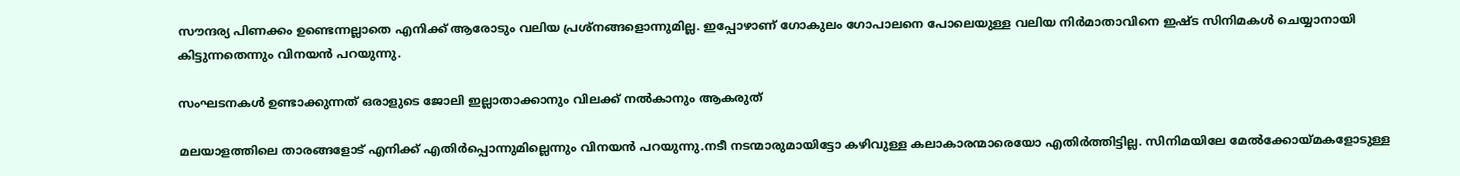സൗന്ദര്യ പിണക്കം ഉണ്ടെന്നല്ലാതെ എനിക്ക് ആരോടും വലിയ പ്രശ്‌നങ്ങളൊന്നുമില്ല. ഇപ്പോഴാണ് ഗോകുലം ഗോപാലനെ പോലെയുള്ള വലിയ നിര്‍മാതാവിനെ ഇഷ്ട സിനിമകള്‍ ചെയ്യാനായി കിട്ടുന്നതെന്നും വിനയന്‍ പറയുന്നു.

സംഘടനകള്‍ ഉണ്ടാക്കുന്നത് ഒരാളുടെ ജോലി ഇല്ലാതാക്കാനും വിലക്ക് നല്‍കാനും ആകരുത്

മലയാളത്തിലെ താരങ്ങളോട് എനിക്ക് എതിര്‍പ്പൊന്നുമില്ലെന്നും വിനയന്‍ പറയുന്നു.നടീ നടന്മാരുമായിട്ടോ കഴിവുള്ള കലാകാരന്മാരെയോ എതിര്‍ത്തിട്ടില്ല. സിനിമയിലേ മേല്‍ക്കോയ്മകളോടുള്ള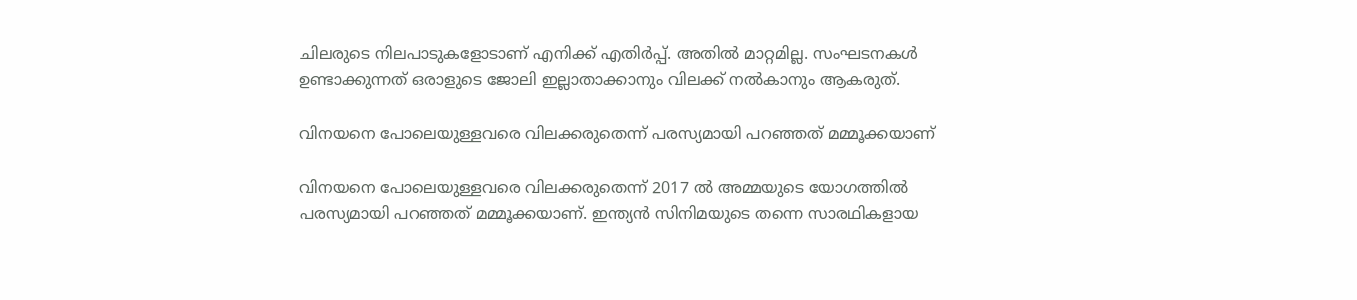ചിലരുടെ നിലപാടുകളോടാണ് എനിക്ക് എതിര്‍പ്പ്. അതില്‍ മാറ്റമില്ല. സംഘടനകള്‍ ഉണ്ടാക്കുന്നത് ഒരാളുടെ ജോലി ഇല്ലാതാക്കാനും വിലക്ക് നല്‍കാനും ആകരുത്.

വിനയനെ പോലെയുള്ളവരെ വിലക്കരുതെന്ന് പരസ്യമായി പറഞ്ഞത് മമ്മൂക്കയാണ്

വിനയനെ പോലെയുള്ളവരെ വിലക്കരുതെന്ന് 2017 ല്‍ അമ്മയുടെ യോഗത്തില്‍ പരസ്യമായി പറഞ്ഞത് മമ്മൂക്കയാണ്. ഇന്ത്യന്‍ സിനിമയുടെ തന്നെ സാരഥികളായ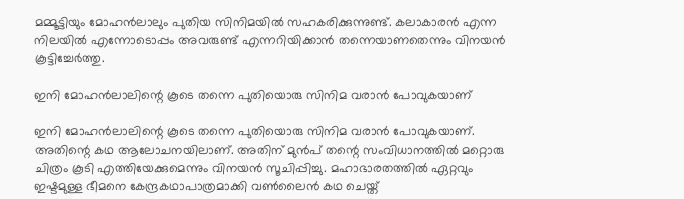മമ്മൂട്ടിയും മോഹന്‍ലാലും പുതിയ സിനിമയില്‍ സഹകരിക്കുന്നുണ്ട്. കലാകാരന്‍ എന്ന നിലയില്‍ എന്നോടൊപ്പം അവരുണ്ട് എന്നറിയിക്കാന്‍ തന്നെയാണതെന്നും വിനയന്‍ കൂട്ടിച്ചേര്‍ത്തു.

ഇനി മോഹന്‍ലാലിന്റെ കൂടെ തന്നെ പുതിയൊരു സിനിമ വരാന്‍ പോവുകയാണ്

ഇനി മോഹന്‍ലാലിന്റെ കൂടെ തന്നെ പുതിയൊരു സിനിമ വരാന്‍ പോവുകയാണ്. അതിന്റെ കഥ ആലോചനയിലാണ്. അതിന് മുന്‍പ് തന്റെ സംവിധാനത്തില്‍ മറ്റൊരു ചിത്രം കൂടി എത്തിയേക്കുമെന്നും വിനയന്‍ സൂചിപ്പിച്ചു. മഹാഭാരതത്തില്‍ ഏറ്റവും ഇഷ്ടമുള്ള ഭീമനെ കേന്ദ്രകഥാപാത്രമാക്കി വണ്‍ലൈന്‍ കഥ ചെയ്ത്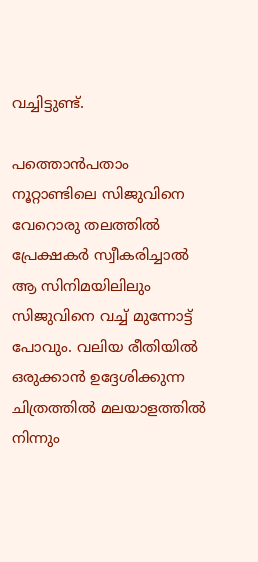വച്ചിട്ടുണ്ട്.

പത്തൊന്‍പതാം നൂറ്റാണ്ടിലെ സിജുവിനെ വേറൊരു തലത്തില്‍ പ്രേക്ഷകര്‍ സ്വീകരിച്ചാല്‍ ആ സിനിമയിലിലും സിജുവിനെ വച്ച് മുന്നോട്ട് പോവും. വലിയ രീതിയില്‍ ഒരുക്കാന്‍ ഉദ്ദേശിക്കുന്ന ചിത്രത്തില്‍ മലയാളത്തില്‍ നിന്നും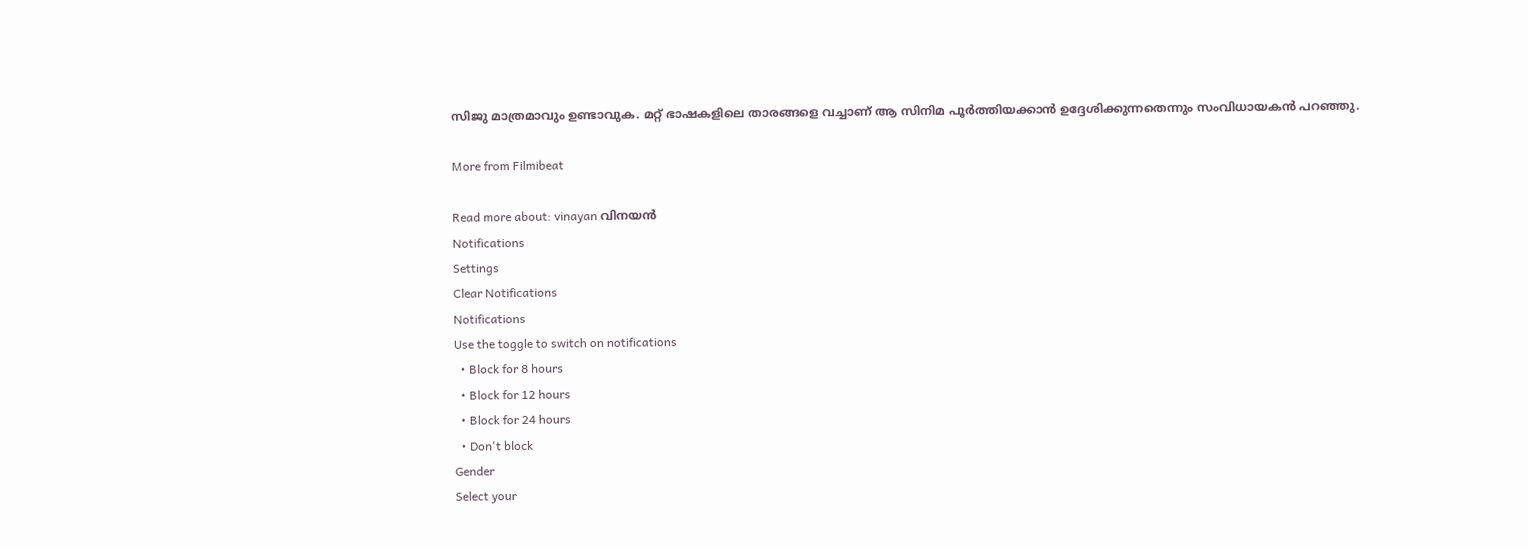സിജു മാത്രമാവും ഉണ്ടാവുക. മറ്റ് ഭാഷകളിലെ താരങ്ങളെ വച്ചാണ് ആ സിനിമ പൂര്‍ത്തിയക്കാന്‍ ഉദ്ദേശിക്കുന്നതെന്നും സംവിധായകന്‍ പറഞ്ഞു.

More from Filmibeat

Read more about: vinayan വിനയന്‍
Notifications
Settings
Clear Notifications
Notifications
Use the toggle to switch on notifications
  • Block for 8 hours
  • Block for 12 hours
  • Block for 24 hours
  • Don't block
Gender
Select your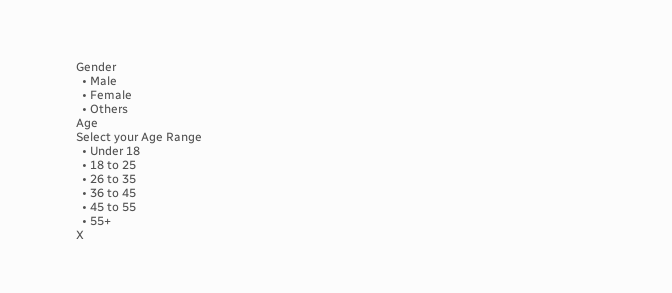Gender
  • Male
  • Female
  • Others
Age
Select your Age Range
  • Under 18
  • 18 to 25
  • 26 to 35
  • 36 to 45
  • 45 to 55
  • 55+
X